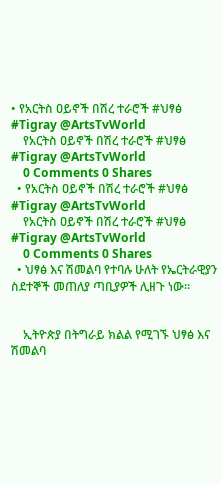• የአርትስ ዐይኖች በሽረ ተራሮች #ህፃፅ #Tigray @ArtsTvWorld
    የአርትስ ዐይኖች በሽረ ተራሮች #ህፃፅ #Tigray @ArtsTvWorld
    0 Comments 0 Shares
  • የአርትስ ዐይኖች በሽረ ተራሮች #ህፃፅ #Tigray @ArtsTvWorld
    የአርትስ ዐይኖች በሽረ ተራሮች #ህፃፅ #Tigray @ArtsTvWorld
    0 Comments 0 Shares
  • ህፃፅ እና ሽመልባ የተባሉ ሁለት የኤርትራዊያን ስደተኞች መጠለያ ጣቢያዎች ሊዘጉ ነው።


    ኢትዮጵያ በትግራይ ክልል የሚገኙ ህፃፅ እና ሽመልባ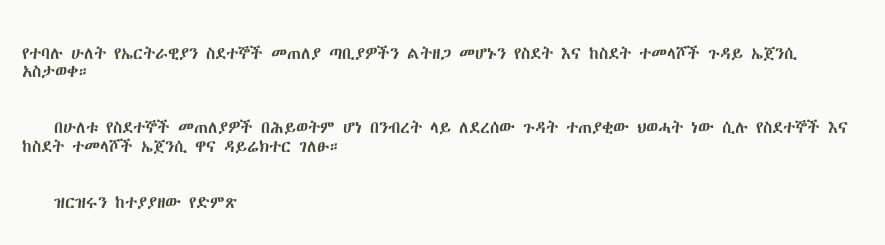የተባሉ ሁለት የኤርትራዊያን ስደተኞች መጠለያ ጣቢያዎችን ልትዘጋ መሆኑን የስደት እና ከስደት ተመላሾች ጉዳይ ኤጀንሲ አስታወቀ።


    በሁለቱ የስደተኞች መጠለያዎች በሕይወትም ሆነ በንብረት ላይ ለደረሰው ጉዳት ተጠያቂው ህወሓት ነው ሲሉ የስደተኞች እና ከስደት ተመላሾች ኤጀንሲ ዋና ዳይሬክተር ገለፁ።


    ዝርዝሩን ከተያያዘው የድምጽ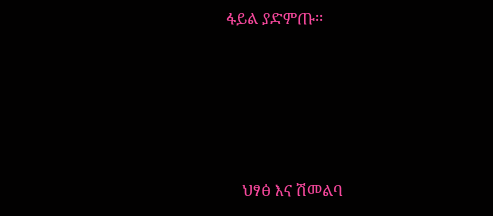ፋይል ያድምጡ፡፡








    ህፃፅ እና ሽመልባ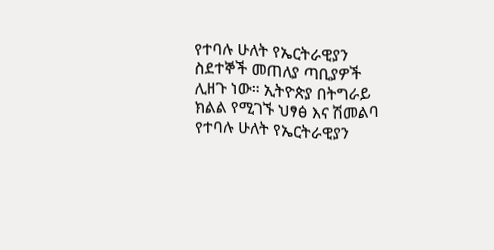የተባሉ ሁለት የኤርትራዊያን ስደተኞች መጠለያ ጣቢያዎች ሊዘጉ ነው። ኢትዮጵያ በትግራይ ክልል የሚገኙ ህፃፅ እና ሽመልባ የተባሉ ሁለት የኤርትራዊያን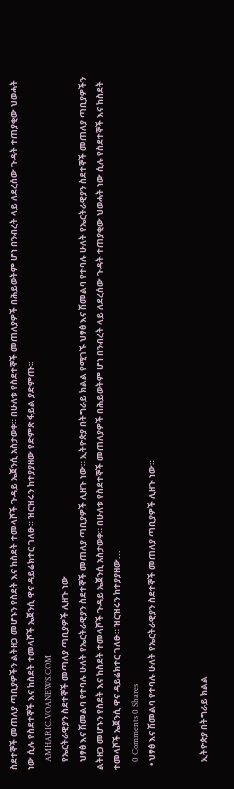ስደተኞች መጠለያ ጣቢያዎችን ልትዘጋ መሆኑን የስደት እና ከስደት ተመላሾች ጉዳይ ኤጀንሲ አስታወቀ። በሁለቱ የስደተኞች መጠለያዎች በሕይወትም ሆነ በንብረት ላይ ለደረሰው ጉዳት ተጠያቂው ህወሓት ነው ሲሉ የስደተኞች እና ከስደት ተመላሾች ኤጀንሲ ዋና ዳይሬክተር ገለፁ። ዝርዝሩን ከተያያዘው የድምጽ ፋይል ያድምጡ፡፡
    AMHARIC.VOANEWS.COM
    የኤርትራዊያን ስደተኞች መጣለያ ጣቢያዎች ሊዘጉ ነው
    ህፃፅ እና ሽመልባ የተባሉ ሁለት የኤርትራዊያን ስደተኞች መጠለያ ጣቢያዎች ሊዘጉ ነው። ኢትዮጵያ በትግራይ ክልል የሚገኙ ህፃፅ እና ሽመልባ የተባሉ ሁለት የኤርትራዊያን ስደተኞች መጠለያ ጣቢያዎችን ልትዘጋ መሆኑን የስደት እና ከስደት ተመላሾች ጉዳይ ኤጀንሲ አስታወቀ። በሁለቱ የስደተኞች መጠለያዎች በሕይወትም ሆነ በንብረት ላይ ለደረሰው ጉዳት ተጠያቂው ህወሓት ነው ሲሉ የስደተኞች እና ከስደት ተመላሾች ኤጀንሲ ዋና ዳይሬክተር ገለፁ። ዝርዝሩን ከተያያዘው...
    0 Comments 0 Shares
  • ህፃፅ እና ሽመልባ የተባሉ ሁለት የኤርትራዊያን ስደተኞች መጠለያ ጣቢያዎች ሊዘጉ ነው።


    ኢትዮጵያ በትግራይ ክልል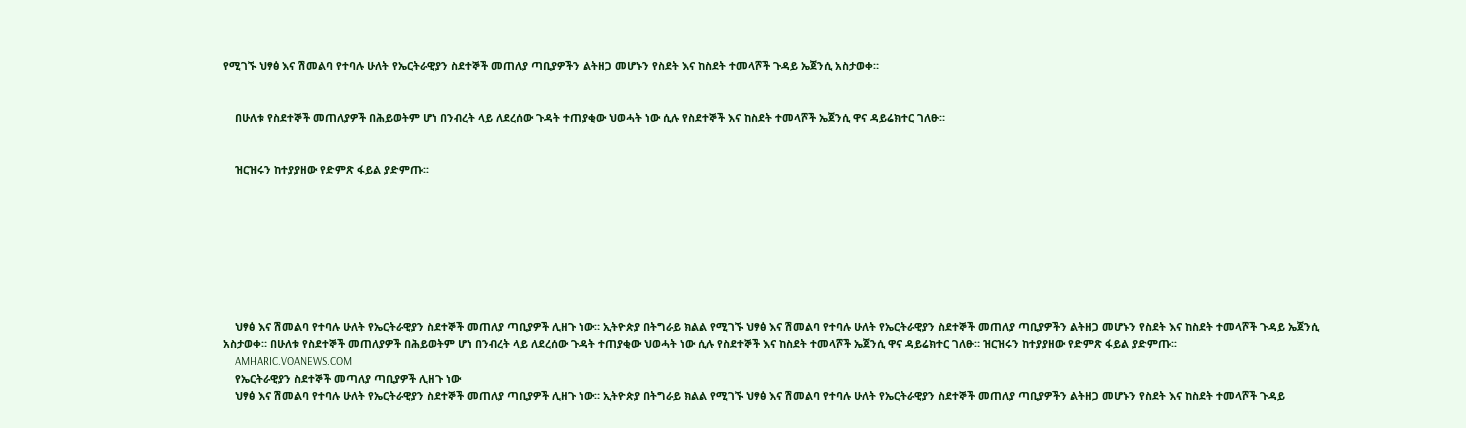የሚገኙ ህፃፅ እና ሽመልባ የተባሉ ሁለት የኤርትራዊያን ስደተኞች መጠለያ ጣቢያዎችን ልትዘጋ መሆኑን የስደት እና ከስደት ተመላሾች ጉዳይ ኤጀንሲ አስታወቀ።


    በሁለቱ የስደተኞች መጠለያዎች በሕይወትም ሆነ በንብረት ላይ ለደረሰው ጉዳት ተጠያቂው ህወሓት ነው ሲሉ የስደተኞች እና ከስደት ተመላሾች ኤጀንሲ ዋና ዳይሬክተር ገለፁ።


    ዝርዝሩን ከተያያዘው የድምጽ ፋይል ያድምጡ፡፡








    ህፃፅ እና ሽመልባ የተባሉ ሁለት የኤርትራዊያን ስደተኞች መጠለያ ጣቢያዎች ሊዘጉ ነው። ኢትዮጵያ በትግራይ ክልል የሚገኙ ህፃፅ እና ሽመልባ የተባሉ ሁለት የኤርትራዊያን ስደተኞች መጠለያ ጣቢያዎችን ልትዘጋ መሆኑን የስደት እና ከስደት ተመላሾች ጉዳይ ኤጀንሲ አስታወቀ። በሁለቱ የስደተኞች መጠለያዎች በሕይወትም ሆነ በንብረት ላይ ለደረሰው ጉዳት ተጠያቂው ህወሓት ነው ሲሉ የስደተኞች እና ከስደት ተመላሾች ኤጀንሲ ዋና ዳይሬክተር ገለፁ። ዝርዝሩን ከተያያዘው የድምጽ ፋይል ያድምጡ፡፡
    AMHARIC.VOANEWS.COM
    የኤርትራዊያን ስደተኞች መጣለያ ጣቢያዎች ሊዘጉ ነው
    ህፃፅ እና ሽመልባ የተባሉ ሁለት የኤርትራዊያን ስደተኞች መጠለያ ጣቢያዎች ሊዘጉ ነው። ኢትዮጵያ በትግራይ ክልል የሚገኙ ህፃፅ እና ሽመልባ የተባሉ ሁለት የኤርትራዊያን ስደተኞች መጠለያ ጣቢያዎችን ልትዘጋ መሆኑን የስደት እና ከስደት ተመላሾች ጉዳይ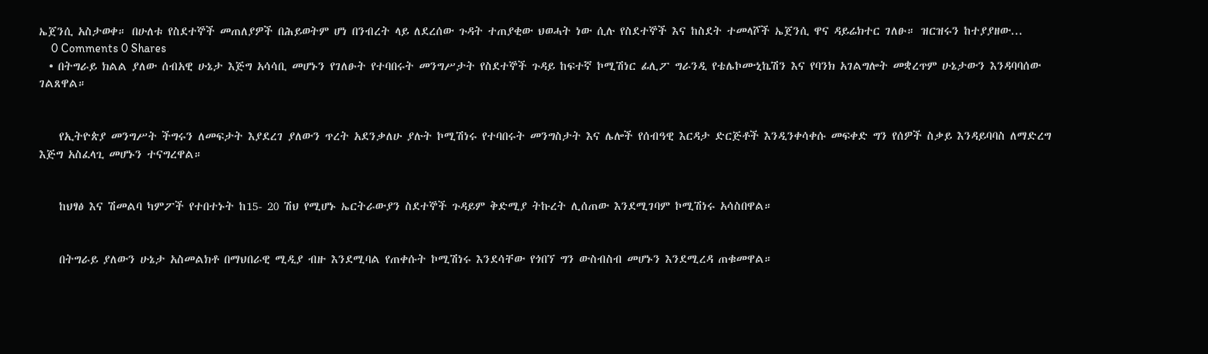ኤጀንሲ አስታወቀ። በሁለቱ የስደተኞች መጠለያዎች በሕይወትም ሆነ በንብረት ላይ ለደረሰው ጉዳት ተጠያቂው ህወሓት ነው ሲሉ የስደተኞች እና ከስደት ተመላሾች ኤጀንሲ ዋና ዳይሬክተር ገለፁ። ዝርዝሩን ከተያያዘው...
    0 Comments 0 Shares
  • በትግራይ ክልል ያለው ሰብአዊ ሁኔታ እጅግ አሳሳቢ መሆኑን የገለፁት የተባበሩት መንግሥታት የስደተኞች ጉዳይ ከፍተኛ ኮሚሽነር ፊሊፖ ግራንዲ የቴሌኮሙኒኬሽን እና የባንክ አገልግሎት መቋረጥም ሁኔታውን እንዳባባሰው ገልጸዋል።


    የኢትዮጵያ መንግሥት ችግሩን ለመፍታት እያደረገ ያለውን ጥረት አደንቃለሁ ያሉት ኮሚሽነሩ የተባበሩት መንግስታት እና ሌሎች የሰብዓዊ እርዳታ ድርጅቶች እንዲንቀሳቀሱ መፍቀድ ግን የሰዎች ስቃይ እንዳይባባስ ለማድረግ እጅግ አስፈላጊ መሆኑን ተናግረዋል።


    ከህፃፅ እና ሽመልባ ካምፖች የተበተኑት ከ15- 20 ሽህ የሚሆኑ ኤርትራውያን ስደተኞች ጉዳይም ቅድሚያ ትኩረት ሊሰጠው እንደሚገባም ኮሚሽነሩ አሳስበዋል።


    በትግራይ ያለውን ሁኔታ አስመልክቶ በማህበራዊ ሚዲያ ብዙ እንደሚባል የጠቀሱት ኮሚሽነሩ እንደሳቸው የጎበኘ ግን ውስብስብ መሆኑን እንደሚረዳ ጠቁመዋል።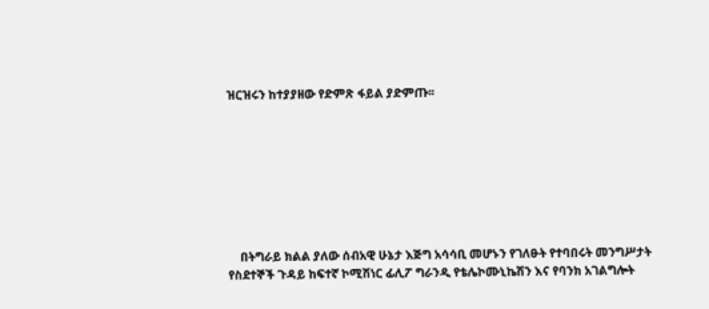ዝርዝሩን ከተያያዘው የድምጽ ፋይል ያድምጡ፡፡








    በትግራይ ክልል ያለው ሰብአዊ ሁኔታ እጅግ አሳሳቢ መሆኑን የገለፁት የተባበሩት መንግሥታት የስደተኞች ጉዳይ ከፍተኛ ኮሚሽነር ፊሊፖ ግራንዲ የቴሌኮሙኒኬሽን እና የባንክ አገልግሎት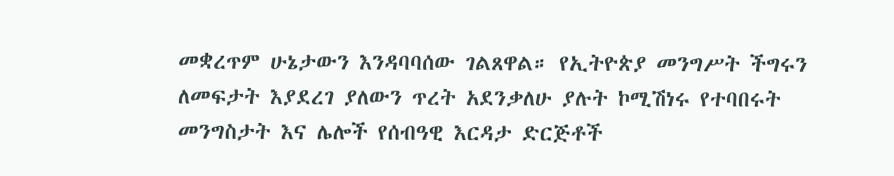መቋረጥም ሁኔታውን እንዳባባሰው ገልጸዋል። የኢትዮጵያ መንግሥት ችግሩን ለመፍታት እያደረገ ያለውን ጥረት አደንቃለሁ ያሉት ኮሚሽነሩ የተባበሩት መንግስታት እና ሌሎች የሰብዓዊ እርዳታ ድርጅቶች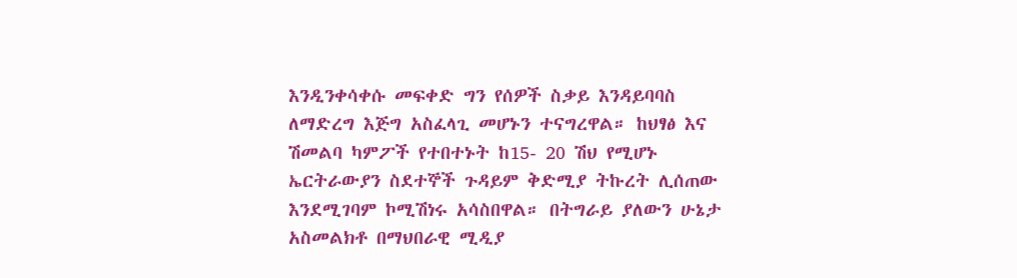እንዲንቀሳቀሱ መፍቀድ ግን የሰዎች ስቃይ እንዳይባባስ ለማድረግ እጅግ አስፈላጊ መሆኑን ተናግረዋል። ከህፃፅ እና ሽመልባ ካምፖች የተበተኑት ከ15- 20 ሽህ የሚሆኑ ኤርትራውያን ስደተኞች ጉዳይም ቅድሚያ ትኩረት ሊሰጠው እንደሚገባም ኮሚሽነሩ አሳስበዋል። በትግራይ ያለውን ሁኔታ አስመልክቶ በማህበራዊ ሚዲያ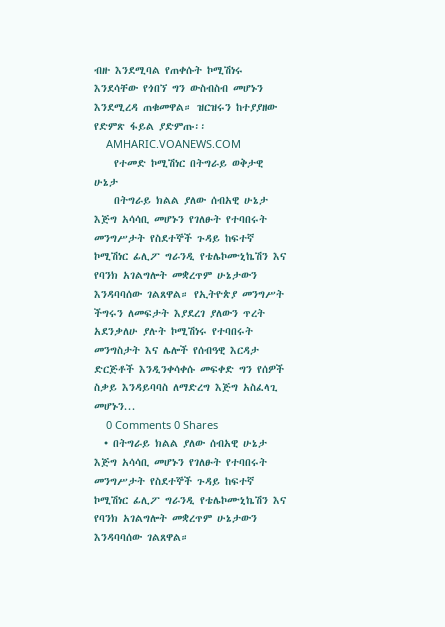ብዙ እንደሚባል የጠቀሱት ኮሚሽነሩ እንደሳቸው የጎበኘ ግን ውስብስብ መሆኑን እንደሚረዳ ጠቁመዋል። ዝርዝሩን ከተያያዘው የድምጽ ፋይል ያድምጡ፡፡
    AMHARIC.VOANEWS.COM
    የተመድ ኮሚሽነር በትግራይ ወቅታዊ ሁኔታ
    በትግራይ ክልል ያለው ሰብአዊ ሁኔታ እጅግ አሳሳቢ መሆኑን የገለፁት የተባበሩት መንግሥታት የስደተኞች ጉዳይ ከፍተኛ ኮሚሽነር ፊሊፖ ግራንዲ የቴሌኮሙኒኬሽን እና የባንክ አገልግሎት መቋረጥም ሁኔታውን እንዳባባሰው ገልጸዋል። የኢትዮጵያ መንግሥት ችግሩን ለመፍታት እያደረገ ያለውን ጥረት አደንቃለሁ ያሉት ኮሚሽነሩ የተባበሩት መንግስታት እና ሌሎች የሰብዓዊ እርዳታ ድርጅቶች እንዲንቀሳቀሱ መፍቀድ ግን የሰዎች ስቃይ እንዳይባባስ ለማድረግ እጅግ አስፈላጊ መሆኑን...
    0 Comments 0 Shares
  • በትግራይ ክልል ያለው ሰብአዊ ሁኔታ እጅግ አሳሳቢ መሆኑን የገለፁት የተባበሩት መንግሥታት የስደተኞች ጉዳይ ከፍተኛ ኮሚሽነር ፊሊፖ ግራንዲ የቴሌኮሙኒኬሽን እና የባንክ አገልግሎት መቋረጥም ሁኔታውን እንዳባባሰው ገልጸዋል።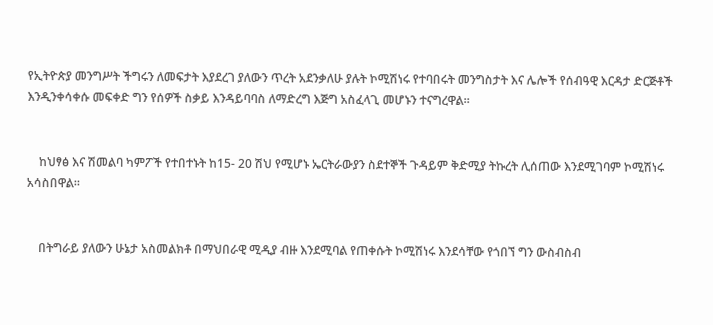የኢትዮጵያ መንግሥት ችግሩን ለመፍታት እያደረገ ያለውን ጥረት አደንቃለሁ ያሉት ኮሚሽነሩ የተባበሩት መንግስታት እና ሌሎች የሰብዓዊ እርዳታ ድርጅቶች እንዲንቀሳቀሱ መፍቀድ ግን የሰዎች ስቃይ እንዳይባባስ ለማድረግ እጅግ አስፈላጊ መሆኑን ተናግረዋል።


    ከህፃፅ እና ሽመልባ ካምፖች የተበተኑት ከ15- 20 ሽህ የሚሆኑ ኤርትራውያን ስደተኞች ጉዳይም ቅድሚያ ትኩረት ሊሰጠው እንደሚገባም ኮሚሽነሩ አሳስበዋል።


    በትግራይ ያለውን ሁኔታ አስመልክቶ በማህበራዊ ሚዲያ ብዙ እንደሚባል የጠቀሱት ኮሚሽነሩ እንደሳቸው የጎበኘ ግን ውስብስብ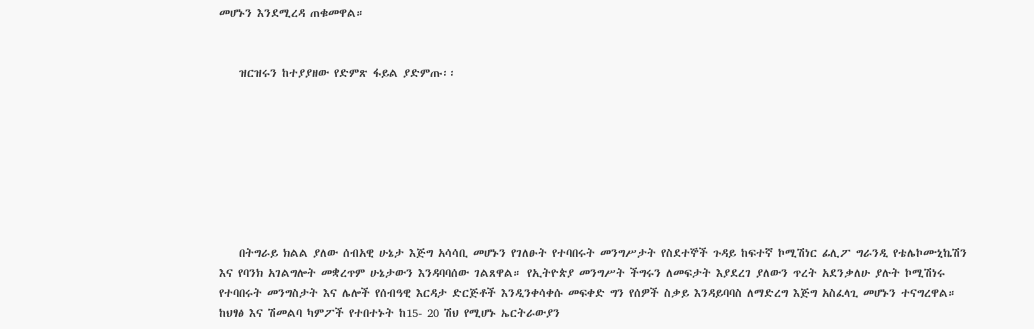መሆኑን እንደሚረዳ ጠቁመዋል።


    ዝርዝሩን ከተያያዘው የድምጽ ፋይል ያድምጡ፡፡








    በትግራይ ክልል ያለው ሰብአዊ ሁኔታ እጅግ አሳሳቢ መሆኑን የገለፁት የተባበሩት መንግሥታት የስደተኞች ጉዳይ ከፍተኛ ኮሚሽነር ፊሊፖ ግራንዲ የቴሌኮሙኒኬሽን እና የባንክ አገልግሎት መቋረጥም ሁኔታውን እንዳባባሰው ገልጸዋል። የኢትዮጵያ መንግሥት ችግሩን ለመፍታት እያደረገ ያለውን ጥረት አደንቃለሁ ያሉት ኮሚሽነሩ የተባበሩት መንግስታት እና ሌሎች የሰብዓዊ እርዳታ ድርጅቶች እንዲንቀሳቀሱ መፍቀድ ግን የሰዎች ስቃይ እንዳይባባስ ለማድረግ እጅግ አስፈላጊ መሆኑን ተናግረዋል። ከህፃፅ እና ሽመልባ ካምፖች የተበተኑት ከ15- 20 ሽህ የሚሆኑ ኤርትራውያን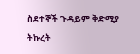ስደተኞች ጉዳይም ቅድሚያ ትኩረት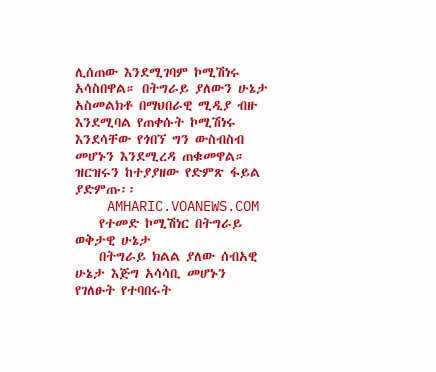ሊሰጠው እንደሚገባም ኮሚሽነሩ አሳስበዋል። በትግራይ ያለውን ሁኔታ አስመልክቶ በማህበራዊ ሚዲያ ብዙ እንደሚባል የጠቀሱት ኮሚሽነሩ እንደሳቸው የጎበኘ ግን ውስብስብ መሆኑን እንደሚረዳ ጠቁመዋል። ዝርዝሩን ከተያያዘው የድምጽ ፋይል ያድምጡ፡፡
    AMHARIC.VOANEWS.COM
    የተመድ ኮሚሽነር በትግራይ ወቅታዊ ሁኔታ
    በትግራይ ክልል ያለው ሰብአዊ ሁኔታ እጅግ አሳሳቢ መሆኑን የገለፁት የተባበሩት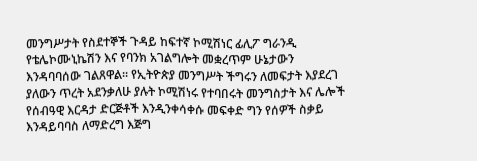መንግሥታት የስደተኞች ጉዳይ ከፍተኛ ኮሚሽነር ፊሊፖ ግራንዲ የቴሌኮሙኒኬሽን እና የባንክ አገልግሎት መቋረጥም ሁኔታውን እንዳባባሰው ገልጸዋል። የኢትዮጵያ መንግሥት ችግሩን ለመፍታት እያደረገ ያለውን ጥረት አደንቃለሁ ያሉት ኮሚሽነሩ የተባበሩት መንግስታት እና ሌሎች የሰብዓዊ እርዳታ ድርጅቶች እንዲንቀሳቀሱ መፍቀድ ግን የሰዎች ስቃይ እንዳይባባስ ለማድረግ እጅግ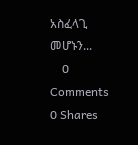አስፈላጊ መሆኑን...
    0 Comments 0 Shares